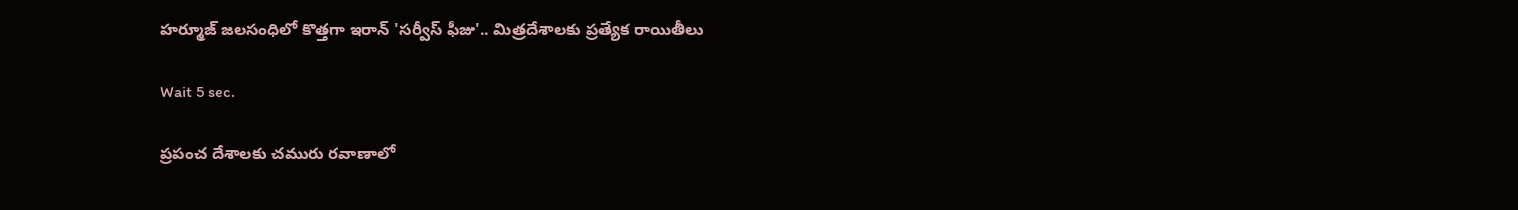హర్మూజ్‌ జలసంధిలో కొత్తగా ఇరాన్ 'సర్వీస్ ఫీజు'.. మిత్రదేశాలకు ప్రత్యేక రాయితీలు

Wait 5 sec.

ప్రపంచ దేశాలకు చమురు రవాణాలో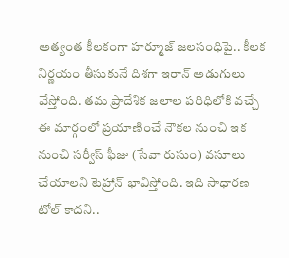అత్యంత కీలకంగా హర్మూజ్ జలసంధిపై.. కీలక నిర్ణయం తీసుకునే దిశగా ఇరాన్ అడుగులు వేస్తోంది. తమ ప్రాదేశిక జలాల పరిధిలోకి వచ్చే ఈ మార్గంలో ప్రయాణించే నౌకల నుంచి ఇక నుంచి సర్వీస్ ఫీజు (సేవా రుసుం) వసూలు చేయాలని టెహ్రాన్ భావిస్తోంది. ఇది సాధారణ టోల్ కాదని..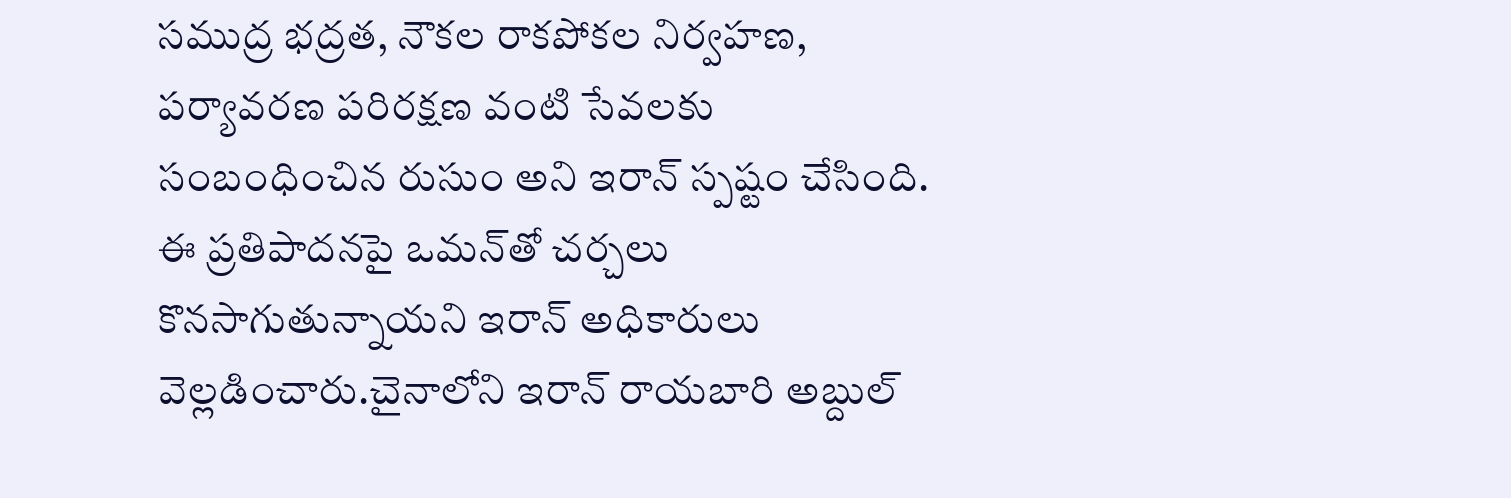సముద్ర భద్రత, నౌకల రాకపోకల నిర్వహణ, పర్యావరణ పరిరక్షణ వంటి సేవలకు సంబంధించిన రుసుం అని ఇరాన్ స్పష్టం చేసింది. ఈ ప్రతిపాదనపై ఒమన్‌తో చర్చలు కొనసాగుతున్నాయని ఇరాన్ అధికారులు వెల్లడించారు.చైనాలోని ఇరాన్ రాయబారి అబ్దుల్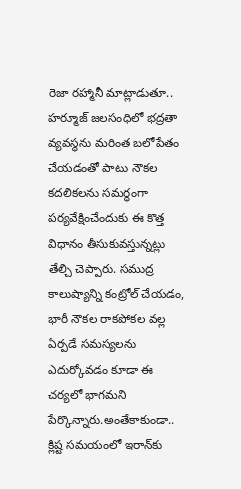రెజా రహ్మానీ మాట్లాడుతూ.. హర్మూజ్ జలసంధిలో భద్రతా వ్యవస్థను మరింత బలోపేతం చేయడంతో పాటు నౌకల కదలికలను సమర్థంగా పర్యవేక్షించేందుకు ఈ కొత్త విధానం తీసుకువస్తున్నట్లు తేల్చి చెప్పారు. సముద్ర కాలుష్యాన్ని కంట్రోల్ చేయడం, భారీ నౌకల రాకపోకల వల్ల ఏర్పడే సమస్యలను ఎదుర్కోవడం కూడా ఈ చర్యలో భాగమని పేర్కొన్నారు.అంతేకాకుండా.. క్లిష్ట సమయంలో ఇరాన్‌కు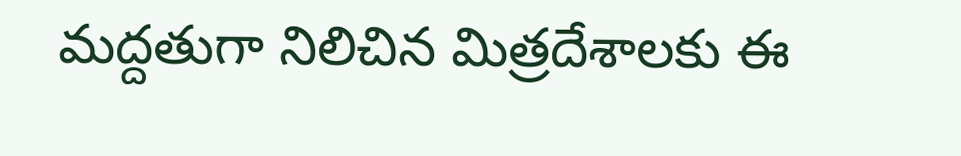మద్దతుగా నిలిచిన మిత్రదేశాలకు ఈ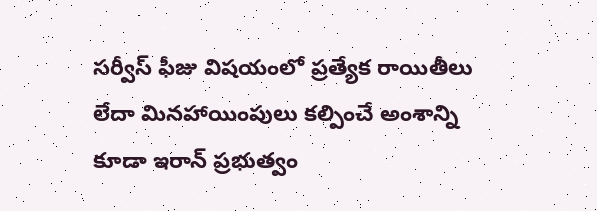సర్వీస్ ఫీజు విషయంలో ప్రత్యేక రాయితీలు లేదా మినహాయింపులు కల్పించే అంశాన్ని కూడా ఇరాన్ ప్రభుత్వం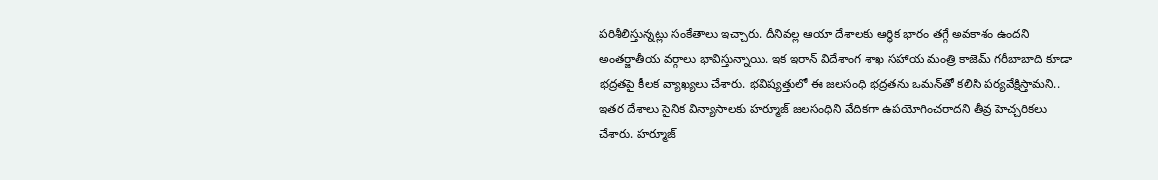పరిశీలిస్తున్నట్లు సంకేతాలు ఇచ్చారు. దీనివల్ల ఆయా దేశాలకు ఆర్థిక భారం తగ్గే అవకాశం ఉందని అంతర్జాతీయ వర్గాలు భావిస్తున్నాయి. ఇక ఇరాన్ విదేశాంగ శాఖ సహాయ మంత్రి కాజెమ్ గరీబాబాది కూడా భద్రతపై కీలక వ్యాఖ్యలు చేశారు. భవిష్యత్తులో ఈ జలసంధి భద్రతను ఒమన్‌తో కలిసి పర్యవేక్షిస్తామని.. ఇతర దేశాలు సైనిక విన్యాసాలకు హర్మూజ్ జలసంధిని వేదికగా ఉపయోగించరాదని తీవ్ర హెచ్చరికలు చేశారు. హర్మూజ్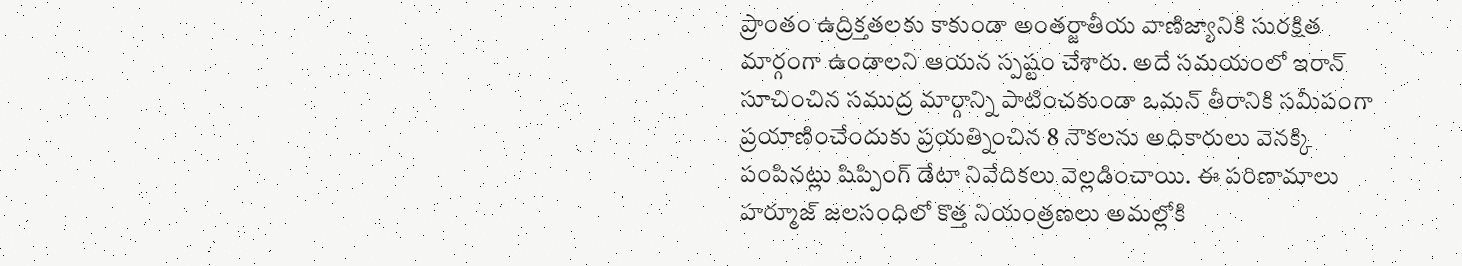ప్రాంతం ఉద్రిక్తతలకు కాకుండా అంతర్జాతీయ వాణిజ్యానికి సురక్షిత మార్గంగా ఉండాలని ఆయన స్పష్టం చేశారు. అదే సమయంలో ఇరాన్ సూచించిన సముద్ర మార్గాన్ని పాటించకుండా ఒమన్ తీరానికి సమీపంగా ప్రయాణించేందుకు ప్రయత్నించిన 8 నౌకలను అధికారులు వెనక్కి పంపినట్లు షిప్పింగ్ డేటా నివేదికలు వెల్లడించాయి. ఈ పరిణామాలు హర్మూజ్ జలసంధిలో కొత్త నియంత్రణలు అమల్లోకి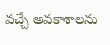వచ్చే అవకాశాలను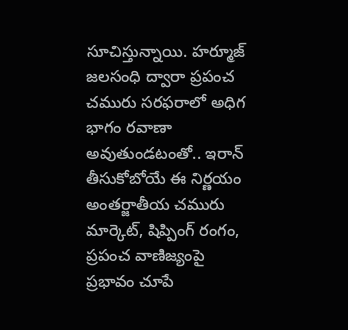సూచిస్తున్నాయి. హర్మూజ్ జలసంధి ద్వారా ప్రపంచ చమురు సరఫరాలో అధిగ భాగం రవాణా అవుతుండటంతో.. ఇరాన్ తీసుకోబోయే ఈ నిర్ణయం అంతర్జాతీయ చమురు మార్కెట్, షిప్పింగ్ రంగం, ప్రపంచ వాణిజ్యంపై ప్రభావం చూపే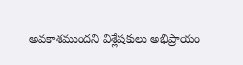అవకాశముందని విశ్లేషకులు అభిప్రాయం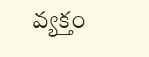వ్యక్తం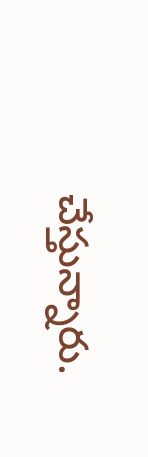చేస్తున్నారు.